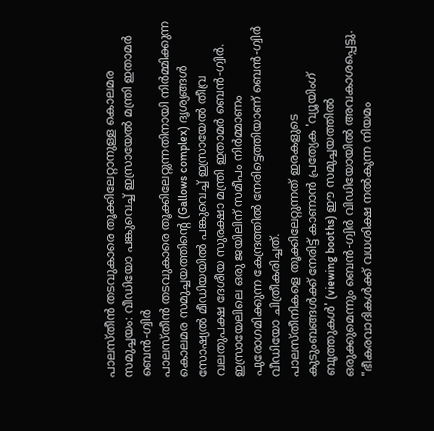പാലസ്തീൻ തടവുകാരെ തൂക്കിലേറ്റാനുള്ള കൊലമര സമുച്ചയം: വീഡിയോ പങ്കുവെച്ച് ഇസ്രായേൽ മന്ത്രി ഇതാമർ ബെൻ-ഗ്വിർ
പാലസ്തീൻ തടവുകാരെ തൂക്കിലേറ്റുന്നതിനായി നിർമ്മിക്കുന്ന കൊലമര സമുച്ചയത്തിന്റെ (Gallows complex) ദൃശ്യങ്ങൾ സോഷ്യൽ മീഡിയയിൽ പങ്കുവെച്ച് ഇസ്രായേൽ തീവ്ര വലതുപക്ഷ ദേശീയ സുരക്ഷാ മന്ത്രി ഇതാമർ ബെൻ-ഗ്വിർ. ഇസ്രായേലിലെ ഒരു ജയിലിന് സമീപം നിർമ്മാണം പുരോഗമിക്കുന്ന കേന്ദ്രത്തിൽ നേരിട്ടെത്തിയാണ് ബെൻ-ഗ്വിർ വീഡിയോ ചിത്രീകരിച്ചത്.
പാലസ്തീനികളെ തൂക്കിലേറ്റുന്നത് ഇരകളുടെ കുടുംബങ്ങൾക്ക് നേരിട്ട് കാണാൻ പ്രത്യേക 'വ്യൂയിംഗ് ബൂത്തുകൾ' (viewing booths) ഈ സമുച്ചയത്തിൽ ഒരുക്കുമെന്നും ബെൻ-ഗ്വിർ വിഡിയോയിൽ അവകാശപ്പെട്ടു. "ഭീകരവാദികൾക്ക് വധശിക്ഷ നൽകുന്ന നിയമം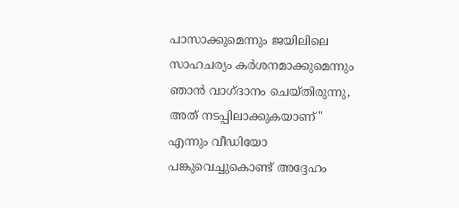പാസാക്കുമെന്നും ജയിലിലെ സാഹചര്യം കർശനമാക്കുമെന്നും ഞാൻ വാഗ്ദാനം ചെയ്തിരുന്നു, അത് നടപ്പിലാക്കുകയാണ്" എന്നും വീഡിയോ പങ്കുവെച്ചുകൊണ്ട് അദ്ദേഹം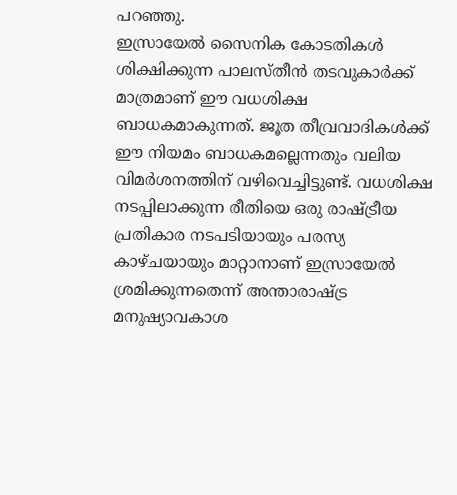പറഞ്ഞു.
ഇസ്രായേൽ സൈനിക കോടതികൾ ശിക്ഷിക്കുന്ന പാലസ്തീൻ തടവുകാർക്ക് മാത്രമാണ് ഈ വധശിക്ഷ ബാധകമാകുന്നത്. ജൂത തീവ്രവാദികൾക്ക് ഈ നിയമം ബാധകമല്ലെന്നതും വലിയ വിമർശനത്തിന് വഴിവെച്ചിട്ടുണ്ട്. വധശിക്ഷ നടപ്പിലാക്കുന്ന രീതിയെ ഒരു രാഷ്ട്രീയ പ്രതികാര നടപടിയായും പരസ്യ കാഴ്ചയായും മാറ്റാനാണ് ഇസ്രായേൽ ശ്രമിക്കുന്നതെന്ന് അന്താരാഷ്ട്ര മനുഷ്യാവകാശ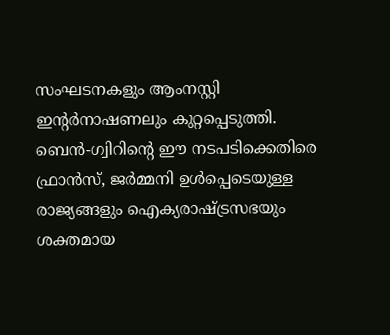സംഘടനകളും ആംനസ്റ്റി ഇന്റർനാഷണലും കുറ്റപ്പെടുത്തി.
ബെൻ-ഗ്വിറിന്റെ ഈ നടപടിക്കെതിരെ ഫ്രാൻസ്, ജർമ്മനി ഉൾപ്പെടെയുള്ള രാജ്യങ്ങളും ഐക്യരാഷ്ട്രസഭയും ശക്തമായ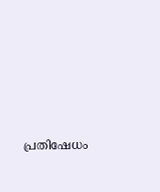പ്രതിഷേധം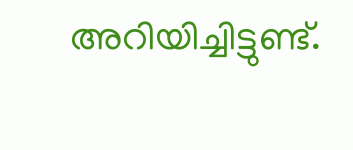അറിയിച്ചിട്ടുണ്ട്.